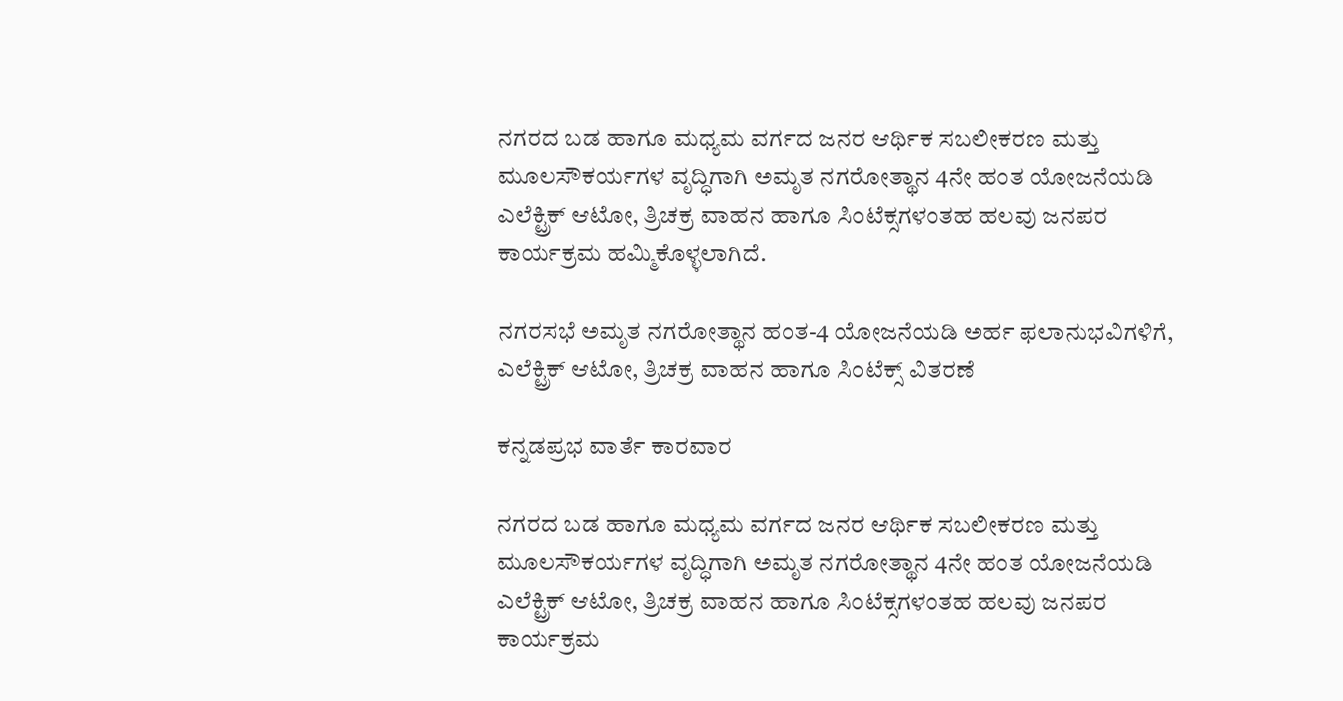ನಗರದ ಬಡ ಹಾಗೂ ಮಧ್ಯಮ ವರ್ಗದ ಜನರ ಆರ್ಥಿಕ ಸಬಲೀಕರಣ ಮತ್ತು ಮೂಲಸೌಕರ್ಯಗಳ ವೃದ್ಧಿಗಾಗಿ ಅಮೃತ ನಗರೋತ್ಥಾನ 4ನೇ ಹಂತ ಯೋಜನೆಯಡಿ ಎಲೆಕ್ಟ್ರಿಕ್ ಆಟೋ, ತ್ರಿಚಕ್ರ ವಾಹನ ಹಾಗೂ ಸಿಂಟೆಕ್ಸಗಳಂತಹ ಹಲವು ಜನಪರ ಕಾರ್ಯಕ್ರಮ ಹಮ್ಮಿಕೊಳ್ಳಲಾಗಿದೆ.

ನಗರಸಭೆ ಅಮೃತ ನಗರೋತ್ಥಾನ ಹಂತ-4 ಯೋಜನೆಯಡಿ ಅರ್ಹ ಫಲಾನುಭವಿಗಳಿಗೆ, ಎಲೆಕ್ಟ್ರಿಕ್ ಆಟೋ, ತ್ರಿಚಕ್ರ ವಾಹನ ಹಾಗೂ ಸಿಂಟೆಕ್ಸ್ ವಿತರಣೆ

ಕನ್ನಡಪ್ರಭ ವಾರ್ತೆ ಕಾರವಾರ

ನಗರದ ಬಡ ಹಾಗೂ ಮಧ್ಯಮ ವರ್ಗದ ಜನರ ಆರ್ಥಿಕ ಸಬಲೀಕರಣ ಮತ್ತು ಮೂಲಸೌಕರ್ಯಗಳ ವೃದ್ಧಿಗಾಗಿ ಅಮೃತ ನಗರೋತ್ಥಾನ 4ನೇ ಹಂತ ಯೋಜನೆಯಡಿ ಎಲೆಕ್ಟ್ರಿಕ್ ಆಟೋ, ತ್ರಿಚಕ್ರ ವಾಹನ ಹಾಗೂ ಸಿಂಟೆಕ್ಸಗಳಂತಹ ಹಲವು ಜನಪರ ಕಾರ್ಯಕ್ರಮ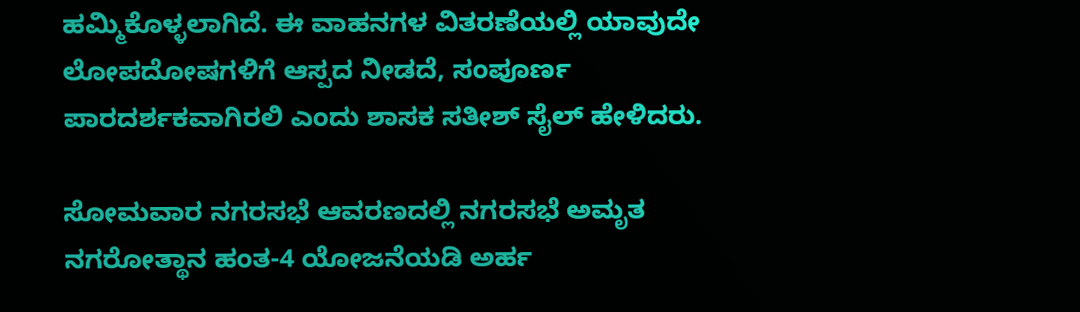ಹಮ್ಮಿಕೊಳ್ಳಲಾಗಿದೆ. ಈ ವಾಹನಗಳ ವಿತರಣೆಯಲ್ಲಿ ಯಾವುದೇ ಲೋಪದೋಷಗಳಿಗೆ ಆಸ್ಪದ ನೀಡದೆ, ಸಂಪೂರ್ಣ ಪಾರದರ್ಶಕವಾಗಿರಲಿ ಎಂದು ಶಾಸಕ ಸತೀಶ್ ಸೈಲ್ ಹೇಳಿದರು.

ಸೋಮವಾರ ನಗರಸಭೆ ಆವರಣದಲ್ಲಿ ನಗರಸಭೆ ಅಮೃತ ನಗರೋತ್ಥಾನ ಹಂತ-4 ಯೋಜನೆಯಡಿ ಅರ್ಹ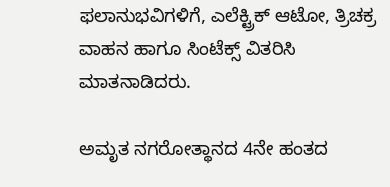ಫಲಾನುಭವಿಗಳಿಗೆ, ಎಲೆಕ್ಟ್ರಿಕ್ ಆಟೋ, ತ್ರಿಚಕ್ರ ವಾಹನ ಹಾಗೂ ಸಿಂಟೆಕ್ಸ್ ವಿತರಿಸಿ ಮಾತನಾಡಿದರು.

ಅಮೃತ ನಗರೋತ್ಥಾನದ 4ನೇ ಹಂತದ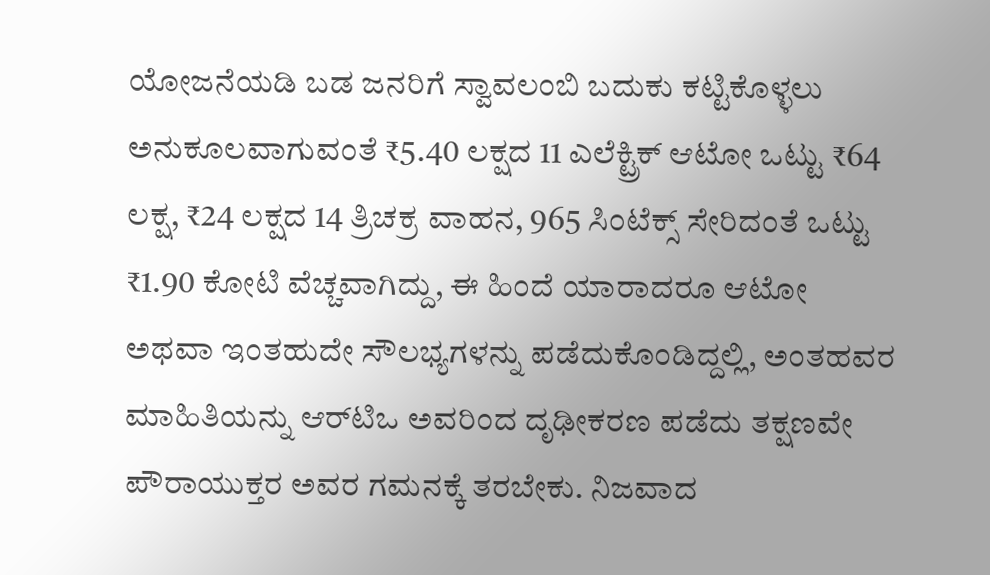ಯೋಜನೆಯಡಿ ಬಡ ಜನರಿಗೆ ಸ್ವಾವಲಂಬಿ ಬದುಕು ಕಟ್ಟಿಕೊಳ್ಳಲು ಅನುಕೂಲವಾಗುವಂತೆ ₹5.40 ಲಕ್ಷದ 11 ಎಲೆಕ್ಟ್ರಿಕ್ ಆಟೋ ಒಟ್ಟು ₹64 ಲಕ್ಷ, ₹24 ಲಕ್ಷದ 14 ತ್ರಿಚಕ್ರ ವಾಹನ, 965 ಸಿಂಟೆಕ್ಸ್ ಸೇರಿದಂತೆ ಒಟ್ಟು ₹1.90 ಕೋಟಿ ವೆಚ್ಚವಾಗಿದ್ದು, ಈ ಹಿಂದೆ ಯಾರಾದರೂ ಆಟೋ ಅಥವಾ ಇಂತಹುದೇ ಸೌಲಭ್ಯಗಳನ್ನು ಪಡೆದುಕೊಂಡಿದ್ದಲ್ಲಿ, ಅಂತಹವರ ಮಾಹಿತಿಯನ್ನು ಆರ್‌ಟಿಒ ಅವರಿಂದ ದೃಢೀಕರಣ ಪಡೆದು ತಕ್ಷಣವೇ ಪೌರಾಯುಕ್ತರ ಅವರ ಗಮನಕ್ಕೆ ತರಬೇಕು. ನಿಜವಾದ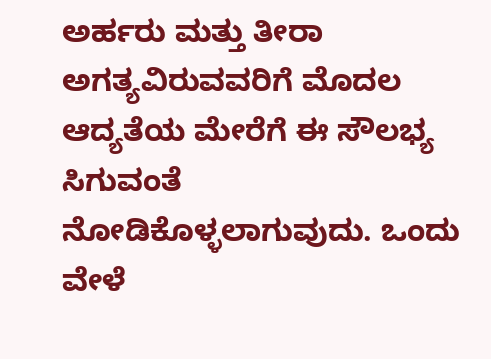ಅರ್ಹರು ಮತ್ತು ತೀರಾ ಅಗತ್ಯವಿರುವವರಿಗೆ ಮೊದಲ ಆದ್ಯತೆಯ ಮೇರೆಗೆ ಈ ಸೌಲಭ್ಯ ಸಿಗುವಂತೆ ನೋಡಿಕೊಳ್ಳಲಾಗುವುದು. ಒಂದು ವೇಳೆ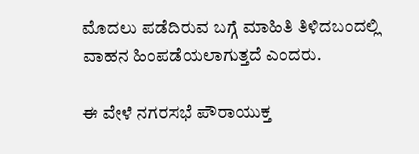ಮೊದಲು ಪಡೆದಿರುವ ಬಗ್ಗೆ ಮಾಹಿತಿ ತಿಳಿದಬಂದಲ್ಲಿ ವಾಹನ ಹಿಂಪಡೆಯಲಾಗುತ್ತದೆ ಎಂದರು.

ಈ ವೇಳೆ ನಗರಸಭೆ ಪೌರಾಯುಕ್ತ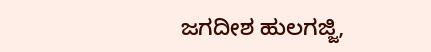ಜಗದೀಶ ಹುಲಗಜ್ಜಿ,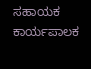ಸಹಾಯಕ ಕಾರ್ಯಪಾಲಕ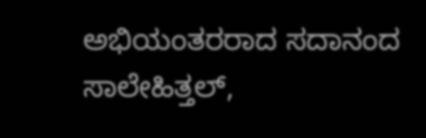ಅಭಿಯಂತರರಾದ ಸದಾನಂದ ಸಾಲೇಹಿತ್ತಲ್,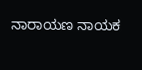ನಾರಾಯಣ ನಾಯಕ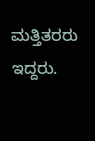ಮತ್ತಿತರರು ಇದ್ದರು.